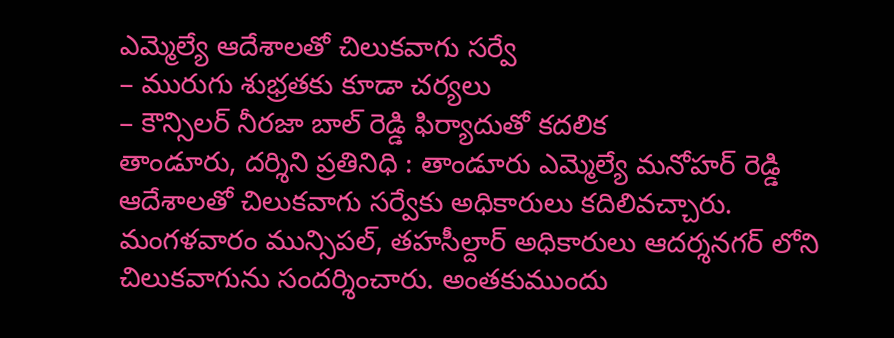ఎమ్మెల్యే ఆదేశాలతో చిలుకవాగు సర్వే
– మురుగు శుభ్రతకు కూడా చర్యలు
– కౌన్సిలర్ నీరజా బాల్ రెడ్డి ఫిర్యాదుతో కదలిక
తాండూరు, దర్శిని ప్రతినిధి : తాండూరు ఎమ్మెల్యే మనోహర్ రెడ్డి ఆదేశాలతో చిలుకవాగు సర్వేకు అధికారులు కదిలివచ్చారు. మంగళవారం మున్సిపల్, తహసీల్దార్ అధికారులు ఆదర్శనగర్ లోని చిలుకవాగును సందర్శించారు. అంతకుముందు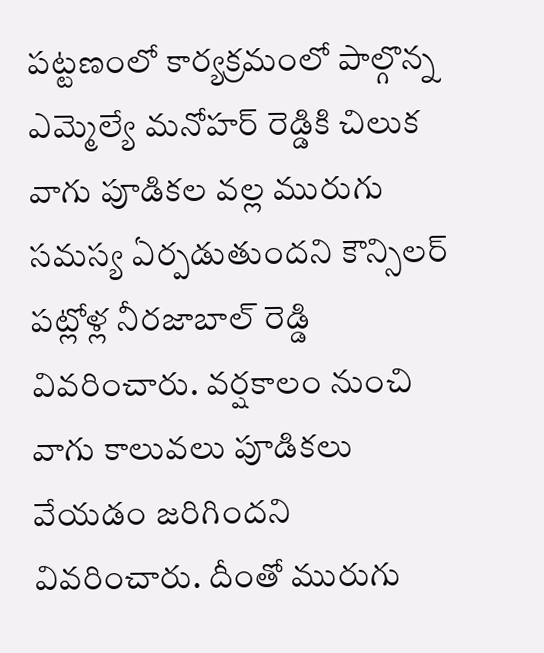పట్టణంలో కార్యక్రమంలో పాల్గొన్న ఎమ్మెల్యే మనోహర్ రెడ్డికి చిలుక వాగు పూడికల వల్ల మురుగు సమస్య ఏర్పడుతుందని కౌన్సిలర్ పట్లోళ్ల నీరజాబాల్ రెడ్డి వివరించారు. వర్షకాలం నుంచి వాగు కాలువలు పూడికలు వేయడం జరిగిందని వివరించారు. దీంతో మురుగు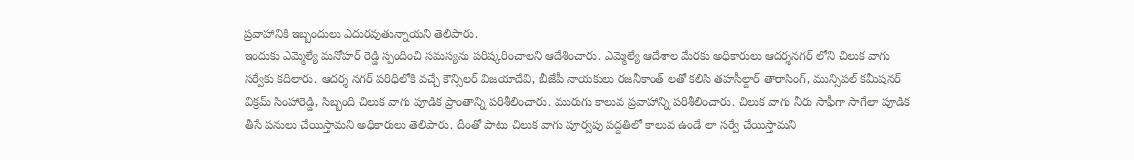ప్రవాహానికి ఇబ్బందులు ఎదురవుతున్నాయని తెలిపారు.
ఇందుకు ఎమ్మెల్యే మనోహర్ రెడ్డి స్పందించి సమస్యను పరిష్కరించాలని ఆదేశించారు. ఎమ్మెల్యే ఆదేశాల మేరకు అధికారులు ఆదర్శనగర్ లోని చిలుక వాగు సర్వేకు కదిలారు. ఆదర్శ నగర్ పరిధిలోకి వచ్చే కౌన్సిలర్ విజయాదేవి, బీజేపీ నాయకులు రజనీకాంత్ లతో కలిసి తహసీల్దార్ తారాసింగ్, మున్సిపల్ కమీషనర్ విక్రమ్ సింహారెడ్డి, సిబ్బంది చిలుక వాగు పూడిక ప్రాంతాన్ని పరిశీలించారు. మురుగు కాలువ ప్రవాహాన్ని పరిశీలించారు. చిలుక వాగు నీరు సాఫీగా సాగేలా పూడిక తీసే పనులు చేయిస్తామని అధికారులు తెలిపారు. దీంతో పాటు చిలుక వాగు పూర్వపు పద్దతిలో కాలువ ఉండే లా సర్వే చేయిస్తామని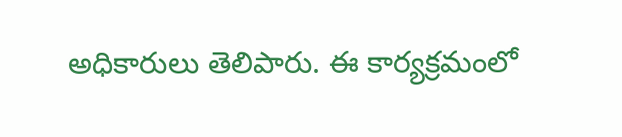అధికారులు తెలిపారు. ఈ కార్యక్రమంలో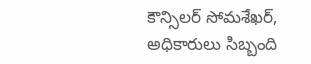కౌన్సిలర్ సోమశేఖర్, అధికారులు సిబ్బంది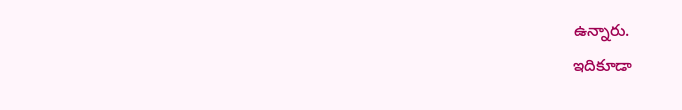ఉన్నారు.
ఇదికూడా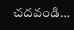చదవండి…